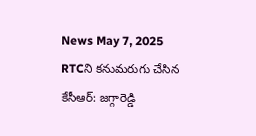News May 7, 2025
RTCని కనుమరుగు చేసిన కేసీఆర్: జగ్గారెడ్డి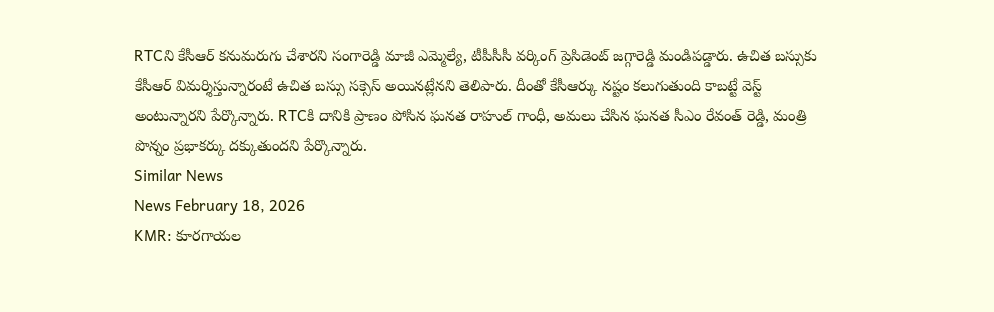RTCని కేసీఆర్ కనుమరుగు చేశారని సంగారెడ్డి మాజీ ఎమ్మెల్యే, టీపీసీసీ వర్కింగ్ ప్రెసిడెంట్ జగ్గారెడ్డి మండిపడ్డారు. ఉచిత బస్సుకు కేసీఆర్ విమర్శిస్తున్నారంటే ఉచిత బస్సు సక్సెస్ అయినట్లేనని తెలిపారు. దీంతో కేసీఆర్కు నష్టం కలుగుతుంది కాబట్టే వెస్ట్ అంటున్నారని పేర్కొన్నారు. RTCకి దానికి ప్రాణం పోసిన ఘనత రాహుల్ గాంధీ, అమలు చేసిన ఘనత సీఎం రేవంత్ రెడ్డి, మంత్రి పొన్నం ప్రభాకర్కు దక్కుతుందని పేర్కొన్నారు.
Similar News
News February 18, 2026
KMR: కూరగాయల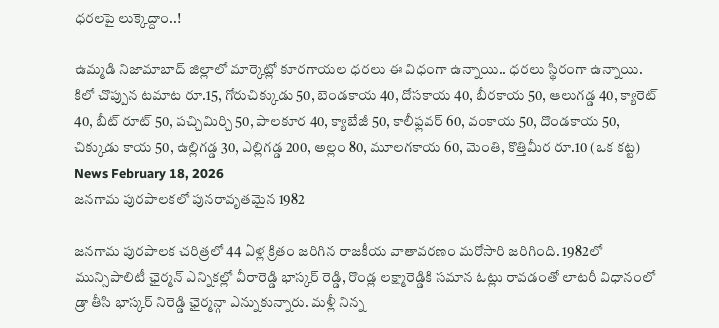ధరలపై లుక్కెద్దాం..!

ఉమ్మడి నిజామాబాద్ జిల్లాలో మార్కెట్లో కూరగాయల ధరలు ఈ విధంగా ఉన్నాయి.. ధరలు స్థిరంగా ఉన్నాయి. కిలో చొప్పున టమాట రూ.15, గోరుచిక్కుడు 50, బెండకాయ 40, దోసకాయ 40, బీరకాయ 50, ఆలుగడ్డ 40, క్యారెట్ 40, బీట్ రూట్ 50, పచ్చిమిర్చి 50, పాలకూర 40, క్యాబేజీ 50, కాలీఫ్లవర్ 60, వంకాయ 50, దొండకాయ 50, చిక్కుడు కాయ 50, ఉల్లిగడ్డ 30, ఎల్లిగడ్డ 200, అల్లం 80, మూలగకాయ 60, మెంతి, కొత్తిమీర రూ.10 (ఒక కట్ట)
News February 18, 2026
జనగామ పురపాలకలో పునరావృతమైన 1982

జనగామ పురపాలక చరిత్రలో 44 ఏళ్ల క్రితం జరిగిన రాజకీయ వాతావరణం మరోసారి జరిగింది. 1982లో మున్సిపాలిటీ ఛైర్మన్ ఎన్నికల్లో వీరారెడ్డి భాస్కర్ రెడ్డి, రొండ్ల లక్ష్మారెడ్డికి సమాన ఓట్లు రావడంతో లాటరీ విధానంలో డ్రా తీసి భాస్కర్ నిరెడ్డి ఛైర్మన్గా ఎన్నుకున్నారు. మళ్లీ నిన్న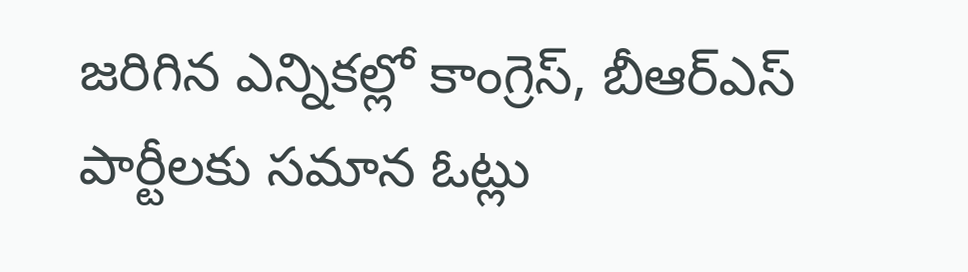జరిగిన ఎన్నికల్లో కాంగ్రెస్, బీఆర్ఎస్ పార్టీలకు సమాన ఓట్లు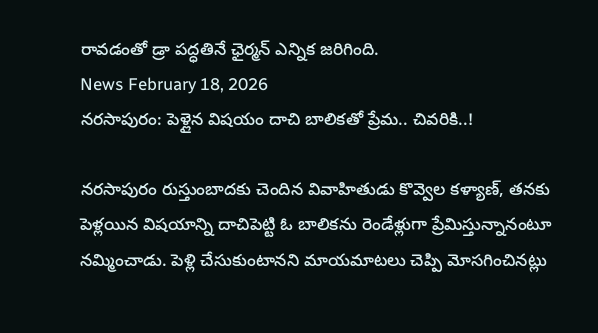రావడంతో డ్రా పద్ధతినే ఛైర్మన్ ఎన్నిక జరిగింది.
News February 18, 2026
నరసాపురం: పెళ్లైన విషయం దాచి బాలికతో ప్రేమ.. చివరికి..!

నరసాపురం రుస్తుంబాదకు చెందిన వివాహితుడు కొవ్వెల కళ్యాణ్, తనకు పెళ్లయిన విషయాన్ని దాచిపెట్టి ఓ బాలికను రెండేళ్లుగా ప్రేమిస్తున్నానంటూ నమ్మించాడు. పెళ్లి చేసుకుంటానని మాయమాటలు చెప్పి మోసగించినట్లు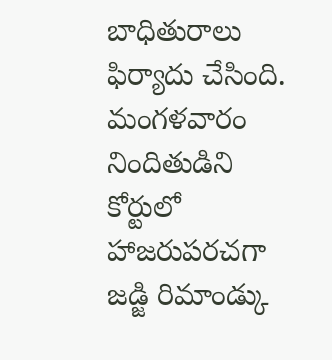బాధితురాలు ఫిర్యాదు చేసింది. మంగళవారం నిందితుడిని కోర్టులో హాజరుపరచగా జడ్జి రిమాండ్కు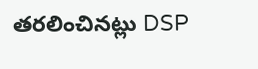తరలించినట్లు DSP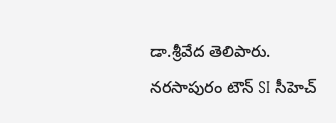డా.శ్రీవేద తెలిపారు. నరసాపురం టౌన్ SI సీహెచ్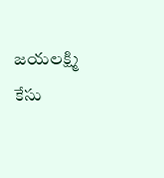జయలక్ష్మి కేసు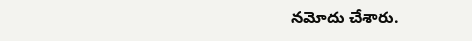నమోదు చేశారు.